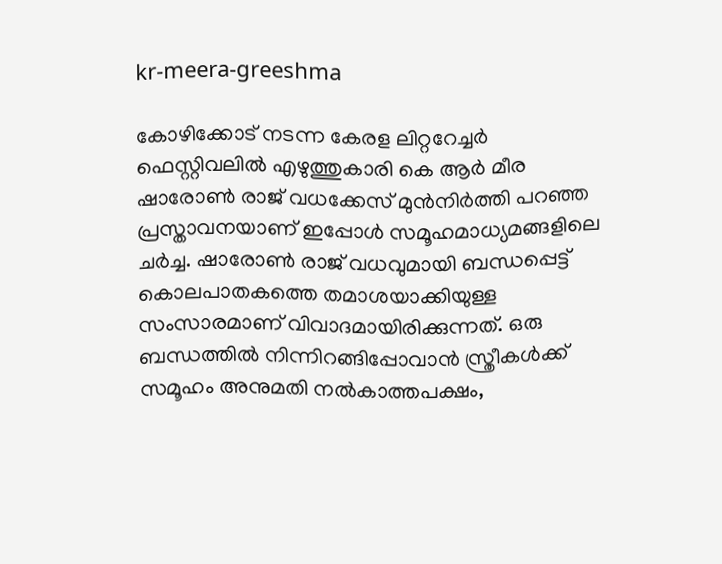kr-meera-greeshma

കോഴിക്കോട് നടന്ന കേരള ലിറ്ററേച്ചർ ഫെസ്റ്റിവലിൽ എഴുത്തുകാരി കെ ആർ മീര ഷാരോൺ രാജ് വധക്കേസ് മുൻനിർത്തി പറഞ്ഞ പ്രസ്താവനയാണ് ഇപ്പോള്‍ സമൂഹമാധ്യമങ്ങളിലെ ചര്‍ച്ച. ഷാരോൺ രാജ് വധവുമായി ബന്ധപ്പെട്ട് കൊലപാതകത്തെ തമാശയാക്കിയുള്ള സംസാരമാണ് വിവാദമായിരിക്കുന്നത്. ഒരു ബന്ധത്തിൽ നിന്നിറങ്ങിപ്പോവാൻ സ്ത്രീകൾക്ക് സമൂഹം അനുമതി നൽകാത്തപക്ഷം,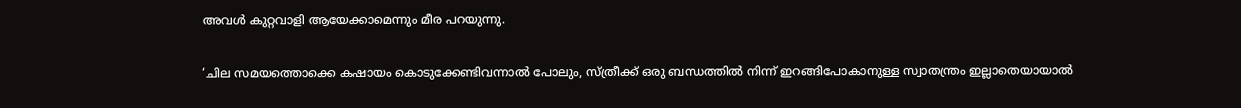അവൾ കുറ്റവാളി ആയേക്കാമെന്നും മീര പറയുന്നു.

‘ചില സമയത്തൊക്കെ കഷായം കൊടുക്കേണ്ടിവന്നാൽ പോലും, സ്ത്രീക്ക് ഒരു ബന്ധത്തിൽ നിന്ന് ഇറങ്ങിപോകാനുള്ള സ്വാതന്ത്രം ഇല്ലാതെയായാൽ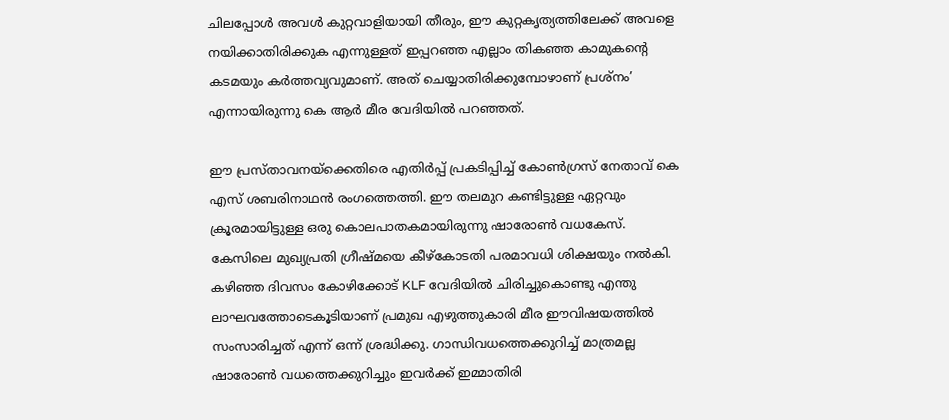ചിലപ്പോൾ അവൾ കുറ്റവാളിയായി തീരും, ഈ കുറ്റകൃത്യത്തിലേക്ക് അവളെ നയിക്കാതിരിക്കുക എന്നുള്ളത് ഇപ്പറഞ്ഞ എല്ലാം തികഞ്ഞ കാമുകന്റെ കടമയും കർത്തവ്യവുമാണ്. അത് ചെയ്യാതിരിക്കുമ്പോഴാണ് പ്രശ്‌നം’ എന്നായിരുന്നു കെ ആർ മീര വേദിയിൽ പറഞ്ഞത്.

ഈ പ്രസ്താവനയ്‌ക്കെതിരെ എതിർപ്പ് പ്രകടിപ്പിച്ച് കോൺഗ്രസ് നേതാവ് കെ എസ് ശബരിനാഥൻ രംഗത്തെത്തി. ഈ തലമുറ കണ്ടിട്ടുള്ള ഏറ്റവും ക്രൂരമായിട്ടുള്ള ഒരു കൊലപാതകമായിരുന്നു ഷാരോൺ വധകേസ്. കേസിലെ മുഖ്യപ്രതി ഗ്രീഷ്മയെ കീഴ്കോടതി പരമാവധി ശിക്ഷയും നൽകി. കഴിഞ്ഞ ദിവസം കോഴിക്കോട് KLF വേദിയിൽ ചിരിച്ചുകൊണ്ടു എന്തു ലാഘവത്തോടെകൂടിയാണ് പ്രമുഖ എഴുത്തുകാരി മീര ഈവിഷയത്തിൽ സംസാരിച്ചത് എന്ന് ഒന്ന് ശ്രദ്ധിക്കു. ഗാന്ധിവധത്തെക്കുറിച്ച് മാത്രമല്ല ഷാരോൺ വധത്തെക്കുറിച്ചും ഇവർക്ക് ഇമ്മാതിരി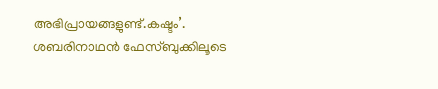അഭിപ്രായങ്ങളുണ്ട്.കഷ്ടം’. ശബരിനാഥൻ ഫേസ്ബുക്കിലൂടെ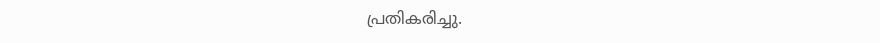പ്രതികരിച്ചു.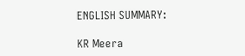ENGLISH SUMMARY:

KR Meera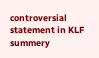controversial statement in KLF summery